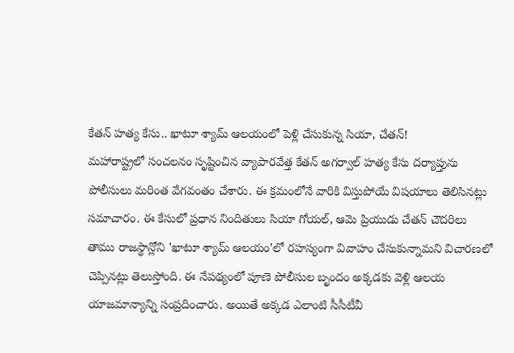కేతన్ హత్య కేసు.. ఖాటూ శ్యామ్ ఆలయంలో పెళ్లి చేసుకున్న సియా, చేతన్!
మహారాష్ట్రలో సంచలనం సృష్టించిన వ్యాపారవేత్త కేతన్ అగర్వాల్ హత్య కేసు దర్యాప్తును పోలీసులు మరింత వేగవంతం చేశారు. ఈ క్రమంలోనే వారికి విస్తుపోయే విషయాలు తెలిసినట్లు సమాచారం. ఈ కేసులో ప్రధాన నిందితులు సియా గోయల్, ఆమె ప్రియుడు చేతన్ చౌదరిలు తాము రాజస్థాన్లోని 'ఖాటూ శ్యామ్ ఆలయం'లో రహస్యంగా వివాహం చేసుకున్నామని విచారణలో చెప్పినట్లు తెలుస్తోంది. ఈ నేపథ్యంలో పూణె పోలీసుల బృందం అక్కడకు వెళ్లి ఆలయ యాజమాన్యాన్ని సంప్రదించారు. అయితే అక్కడ ఎలాంటి సీసీటీవీ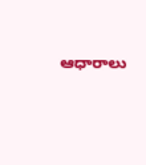ఆధారాలు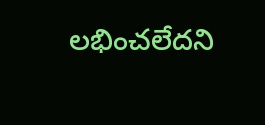లభించలేదని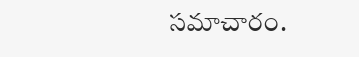సమాచారం.